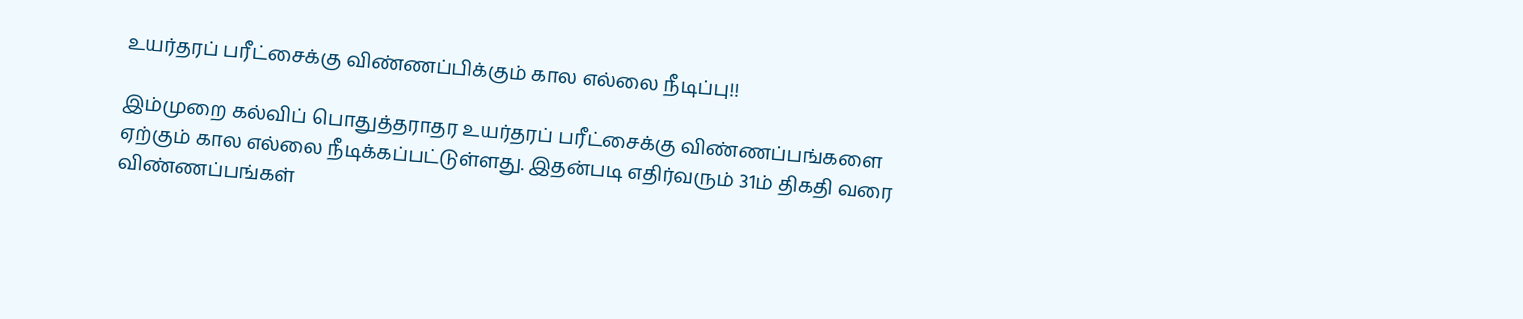உயர்தரப் பரீட்சைக்கு விண்ணப்பிக்கும் கால எல்லை நீடிப்பு!!

இம்முறை கல்விப் பொதுத்தராதர உயர்தரப் பரீட்சைக்கு விண்ணப்பங்களை ஏற்கும் கால எல்லை நீடிக்கப்பட்டுள்ளது. இதன்படி எதிர்வரும் 31ம் திகதி வரை விண்ணப்பங்கள்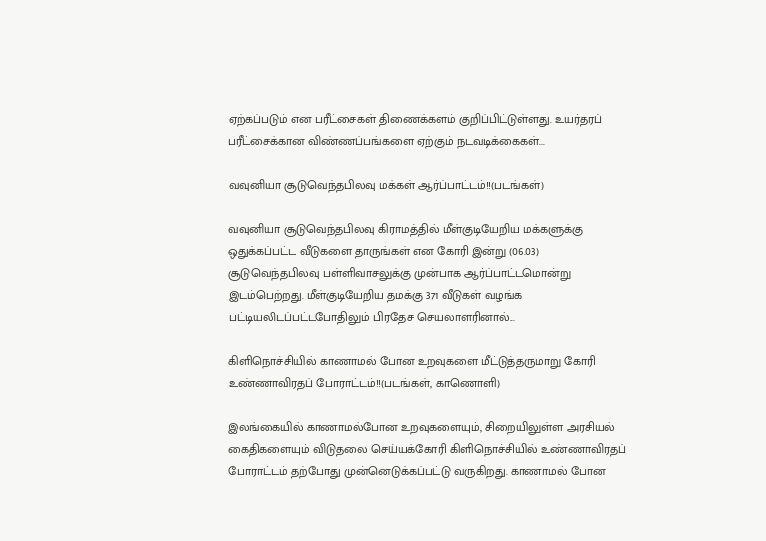ஏற்கப்படும் என பரீட்சைகள் திணைக்களம் குறிப்பிட்டுள்ளது. உயர்தரப் பரீட்சைக்கான விண்ணப்பங்களை ஏற்கும் நடவடிக்கைகள்...

வவுனியா சூடுவெந்தபிலவு மக்கள் ஆர்ப்பாட்டம்!!(படங்கள்)

வவுனியா சூடுவெந்தபிலவு கிராமத்தில் மீள்குடியேறிய மக்களுக்கு ஒதுக்கப்பட்ட வீடுகளை தாருங்கள் என கோரி இன்று (06.03) சூடுவெந்தபிலவு பள்ளிவாசலுக்கு முன்பாக ஆர்ப்பாட்டமொன்று இடம்பெற்றது. மீள்குடியேறிய தமக்கு 371 வீடுகள் வழங்க பட்டியலிடப்பட்டபோதிலும் பிரதேச செயலாளரினால்...

கிளிநொச்சியில் காணாமல் போன உறவுகளை மீட்டுத்தருமாறு கோரி உண்ணாவிரதப் போராட்டம்!!(படங்கள், காணொளி)

இலங்கையில் காணாமல்போன உறவுகளையும், சிறையிலுள்ள அரசியல் கைதிகளையும் விடுதலை செய்யக்கோரி கிளிநொச்சியில் உண்ணாவிரதப் போராட்டம் தற்போது முன்னெடுக்கப்பட்டு வருகிறது. காணாமல் போன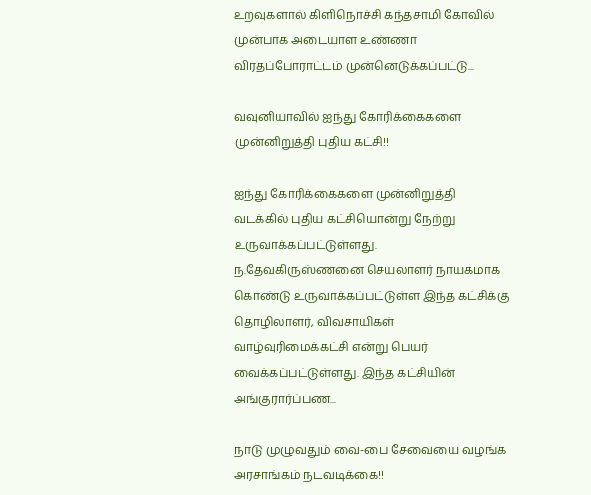உறவுகளால் கிளிநொச்சி கந்தசாமி கோவில் முன்பாக அடையாள உண்ணா விரதப்போராட்டம் முன்னெடுக்கப்பட்டு...

வவுனியாவில் ஐந்து கோரிக்கைகளை முன்னிறுத்தி புதிய கட்சி!!

ஐந்து கோரிக்கைகளை முன்னிறுத்தி வடக்கில் புதிய கட்சியொன்று நேற்று உருவாக்கப்பட்டுள்ளது. ந.தேவகிருஸ்ணனை செயலாளர் நாயகமாக கொண்டு உருவாக்கப்பட்டுள்ள இந்த கட்சிக்கு தொழிலாளர், விவசாயிகள் வாழ்வுரிமைக்கட்சி என்று பெயர் வைக்கப்பட்டுள்ளது. இந்த கட்சியின் அங்குரார்ப்பண...

நாடு முழுவதும் வை-பை சேவையை வழங்க அரசாங்கம் நடவடிக்கை!!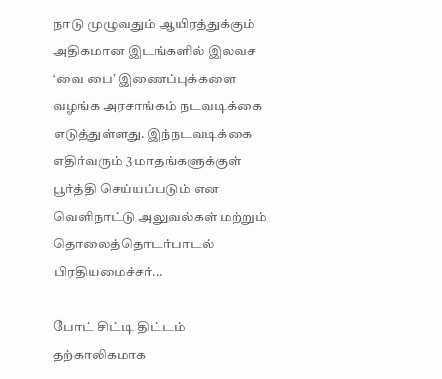நாடு முழுவதும் ஆயிரத்துக்கும் அதிகமான இடங்களில் இலவச ‘வை பை’ இணைப்புக்களை வழங்க அரசாங்கம் நடவடிக்கை எடுத்துள்ளது. இந்நடவடிக்கை எதிர்வரும் 3 மாதங்களுக்குள் பூர்த்தி செய்யப்படும் என வெளிநாட்டு அலுவல்கள் மற்றும் தொலைத்தொடர்பாடல் பிரதியமைச்சர்...

போட் சிட்டி திட்டம் தற்காலிகமாக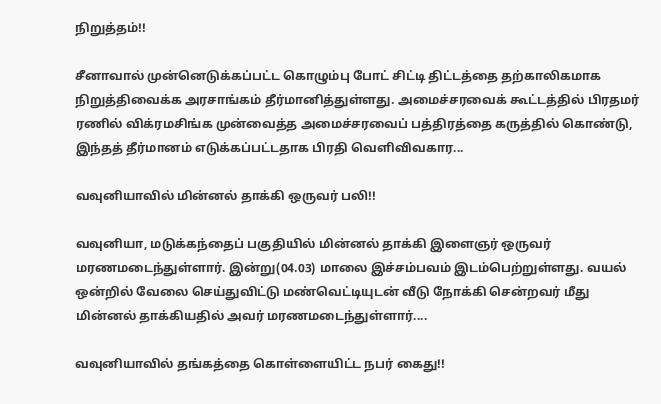நிறுத்தம்!!

சீனாவால் முன்னெடுக்கப்பட்ட கொழும்பு போட் சிட்டி திட்டத்தை தற்காலிகமாக நிறுத்திவைக்க அரசாங்கம் தீர்மானித்துள்ளது. அமைச்சரவைக் கூட்டத்தில் பிரதமர் ரணில் விக்ரமசிங்க முன்வைத்த அமைச்சரவைப் பத்திரத்தை கருத்தில் கொண்டு, இந்தத் தீர்மானம் எடுக்கப்பட்டதாக பிரதி வௌிவிவகார...

வவுனியாவில் மின்னல் தாக்கி ஒருவர் பலி!!

வவுனியா, மடுக்கந்தைப் பகுதியில் மின்னல் தாக்கி இளைஞர் ஒருவர் மரணமடைந்துள்ளார். இன்று(04.03) மாலை இச்சம்பவம் இடம்பெற்றுள்ளது. வயல் ஒன்றில் வேலை செய்துவிட்டு மண்வெட்டியுடன் வீடு நோக்கி சென்றவர் மீது மின்னல் தாக்கியதில் அவர் மரணமடைந்துள்ளார்....

வவுனியாவில் தங்கத்தை கொள்ளையிட்ட நபர் கைது!!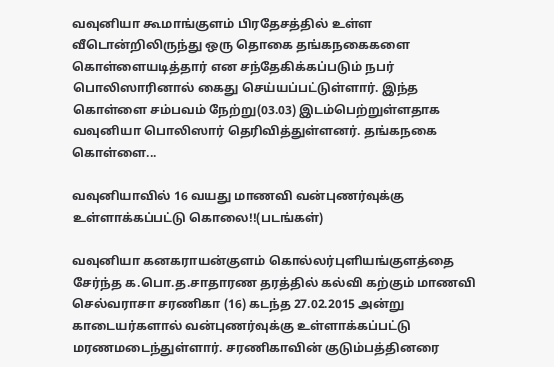வவுனியா கூமாங்குளம் பிரதேசத்தில் உள்ள வீடொன்றிலிருந்து ஒரு தொகை தங்கநகைகளை கொள்ளையடித்தார் என சந்தேகிக்கப்படும் நபர் பொலிஸாரினால் கைது செய்யப்பட்டுள்ளார். இந்த கொள்ளை சம்பவம் நேற்று(03.03) இடம்பெற்றுள்ளதாக வவுனியா பொலிஸார் தெரிவித்துள்ளனர். தங்கநகை கொள்ளை...

வவுனியாவில் 16 வயது மாணவி வன்புணர்வுக்கு உள்ளாக்கப்பட்டு கொலை!!(படங்கள்)

வவுனியா கனகராயன்குளம் கொல்லர்புளியங்குளத்தை சேர்ந்த க.பொ.த.சாதாரண தரத்தில் கல்வி கற்கும் மாணவி செல்வராசா சரணிகா (16) கடந்த 27.02.2015 அன்று காடையர்களால் வன்புணர்வுக்கு உள்ளாக்கப்பட்டு மரணமடைந்துள்ளார். சரணிகாவின் குடும்பத்தினரை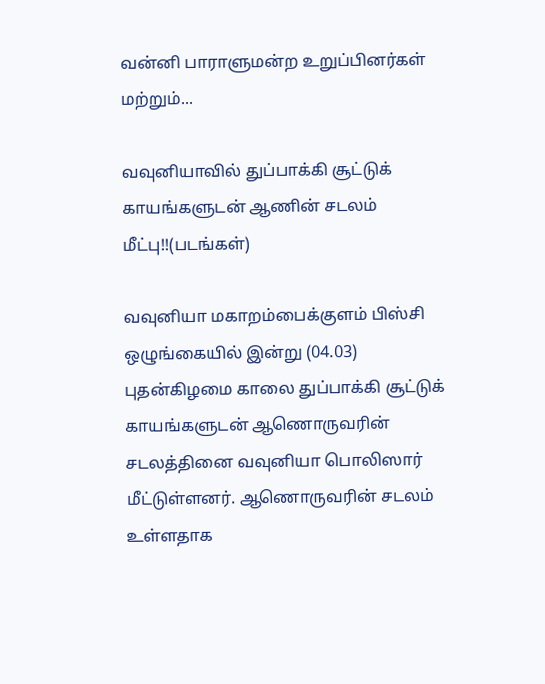வன்னி பாராளுமன்ற உறுப்பினர்கள் மற்றும்...

வவுனியாவில் துப்பாக்கி சூட்டுக் காயங்களுடன் ஆணின் சடலம் மீட்பு!!(படங்கள்)

வவுனியா மகாறம்பைக்குளம் பிஸ்சி ஒழுங்கையில் இன்று (04.03) புதன்கிழமை காலை துப்பாக்கி சூட்டுக் காயங்களுடன் ஆணொருவரின் சடலத்தினை வவுனியா பொலிஸார் மீட்டுள்ளனர். ஆணொருவரின் சடலம் உள்ளதாக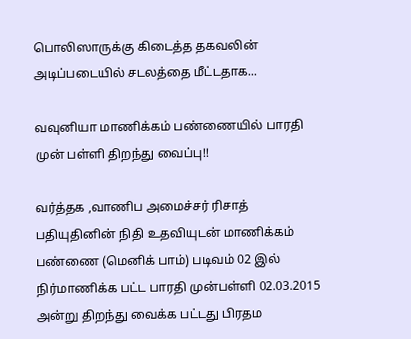பொலிஸாருக்கு கிடைத்த தகவலின் அடிப்படையில் சடலத்தை மீட்டதாக...

வவுனியா மாணிக்கம் பண்ணையில் பாரதி முன் பள்ளி திறந்து வைப்பு!!

வர்த்தக ,வாணிப அமைச்சர் ரிசாத் பதியுதினின் நிதி உதவியுடன் மாணிக்கம் பண்ணை (மெனிக் பாம்) படிவம் 02 இல் நிர்மாணிக்க பட்ட பாரதி முன்பள்ளி 02.03.2015 அன்று திறந்து வைக்க பட்டது பிரதம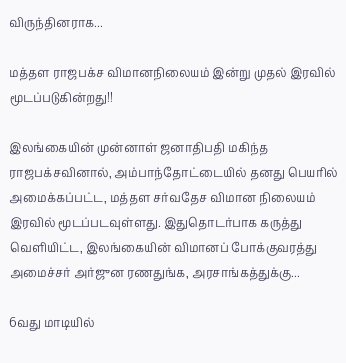விருந்தினராக...

மத்தள ராஜபக்ச விமானநிலையம் இன்று முதல் இரவில் மூடப்படுகின்றது!!

இலங்கையின் முன்னாள் ஜனாதிபதி மகிந்த ராஜபக்சவினால், அம்பாந்தோட்டையில் தனது பெயரில் அமைக்கப்பட்ட, மத்தள சர்வதேச விமான நிலையம் இரவில் மூடப்படவுள்ளது. இதுதொடர்பாக கருத்து வெளியிட்ட, இலங்கையின் விமானப் போக்குவரத்து அமைச்சர் அர்ஜுன ரணதுங்க, அரசாங்கத்துக்கு...

6வது மாடியில்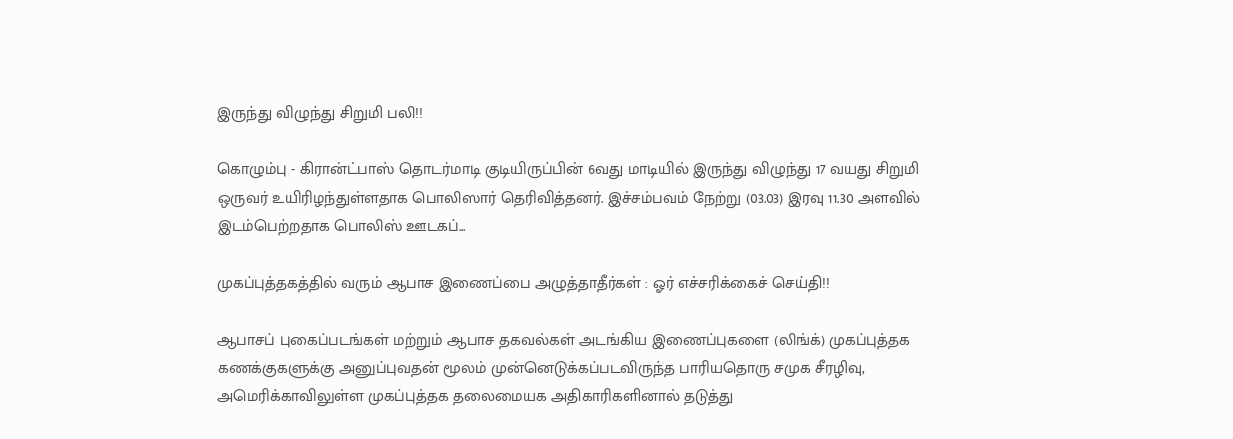இருந்து விழுந்து சிறுமி பலி!!

கொழும்பு - கிரான்ட்பாஸ் தொடர்மாடி குடியிருப்பின் 6வது மாடியில் இருந்து விழுந்து 17 வயது சிறுமி ஒருவர் உயிரிழந்துள்ளதாக பொலிஸார் தெரிவித்தனர். இச்சம்பவம் நேற்று (03.03) இரவு 11.30 அளவில் இடம்பெற்றதாக பொலிஸ் ஊடகப்...

முகப்புத்தகத்தில் வரும் ஆபாச இணைப்பை அழுத்தாதீர்கள் : ஓர் எச்சரிக்கைச் செய்தி!!

ஆபாசப் புகைப்படங்கள் மற்றும் ஆபாச தகவல்கள் அடங்கிய இணைப்புகளை (லிங்க்) முகப்புத்தக கணக்குகளுக்கு அனுப்புவதன் மூலம் முன்னெடுக்கப்படவிருந்த பாரியதொரு சமுக சீரழிவு, அமெரிக்காவிலுள்ள முகப்புத்தக தலைமையக அதிகாரிகளினால் தடுத்து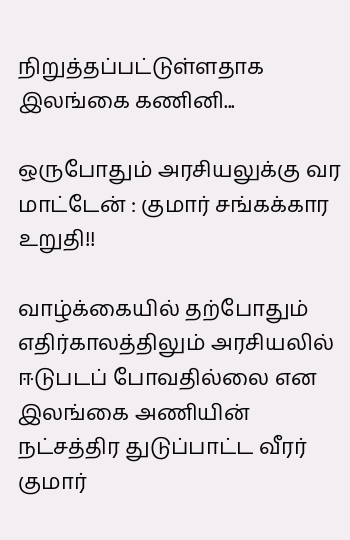நிறுத்தப்பட்டுள்ளதாக இலங்கை கணினி...

ஒருபோதும் அரசியலுக்கு வர மாட்டேன் : குமார் சங்கக்கார உறுதி!!

வாழ்க்கையில் தற்போதும் எதிர்காலத்திலும் அரசியலில் ஈடுபடப் போவதில்லை என இலங்கை அணியின் நட்சத்திர துடுப்பாட்ட வீரர் குமார்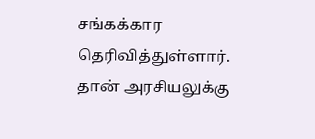சங்கக்கார தெரிவித்துள்ளார். தான் அரசியலுக்கு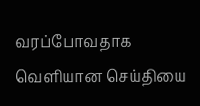வரப்போவதாக வெளியான செய்தியை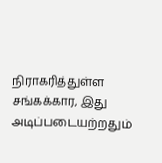நிராகரித்துள்ள சங்கக்கார, இது அடிப்படையற்றதும்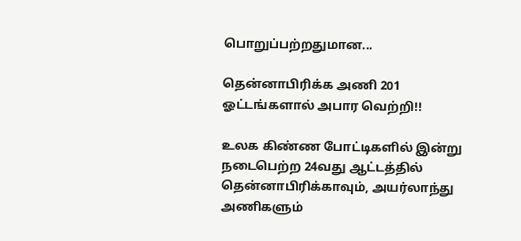பொறுப்பற்றதுமான...

தென்னாபிரிக்க அணி 201 ஓட்டங்களால் அபார வெற்றி!!

உலக கிண்ண போட்டிகளில் இன்று நடைபெற்ற 24வது ஆட்டத்தில் தென்னாபிரிக்காவும், அயர்லாந்து அணிகளும்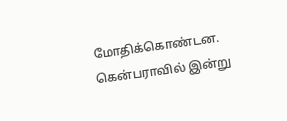மோதிக்கொண்டன. கென்பராவில் இன்று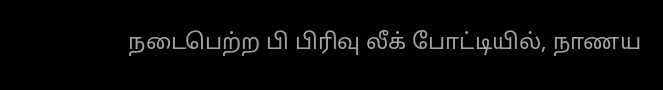நடைபெற்ற பி பிரிவு லீக் போட்டியில், நாணய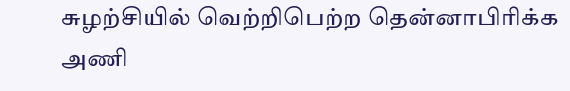சுழற்சியில் வெற்றிபெற்ற தென்னாபிரிக்க அணி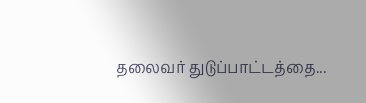தலைவர் துடுப்பாட்டத்தை...